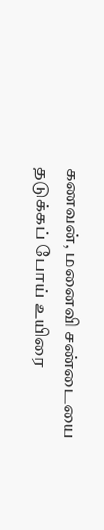கணவன், மனைவி சண்டையை தடுக்கப் போய் உயிரை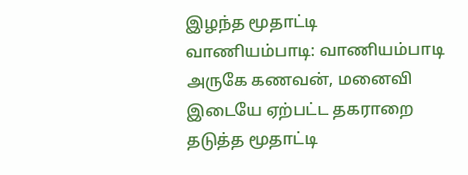இழந்த மூதாட்டி
வாணியம்பாடி: வாணியம்பாடி அருகே கணவன், மனைவி இடையே ஏற்பட்ட தகராறை தடுத்த மூதாட்டி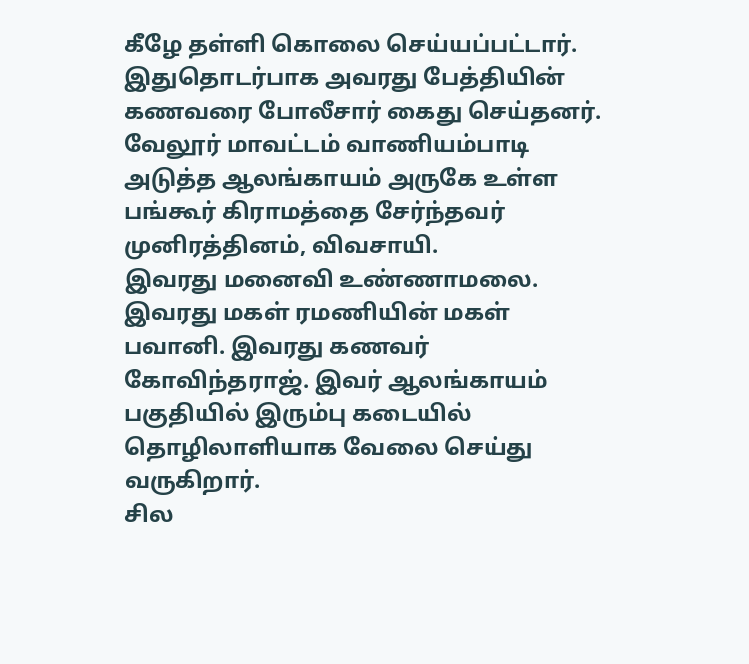கீழே தள்ளி கொலை செய்யப்பட்டார்.
இதுதொடர்பாக அவரது பேத்தியின் கணவரை போலீசார் கைது செய்தனர். வேலூர் மாவட்டம் வாணியம்பாடி அடுத்த ஆலங்காயம் அருகே உள்ள பங்கூர் கிராமத்தை சேர்ந்தவர் முனிரத்தினம், விவசாயி.
இவரது மனைவி உண்ணாமலை. இவரது மகள் ரமணியின் மகள் பவானி. இவரது கணவர் கோவிந்தராஜ். இவர் ஆலங்காயம் பகுதியில் இரும்பு கடையில் தொழிலாளியாக வேலை செய்து வருகிறார்.
சில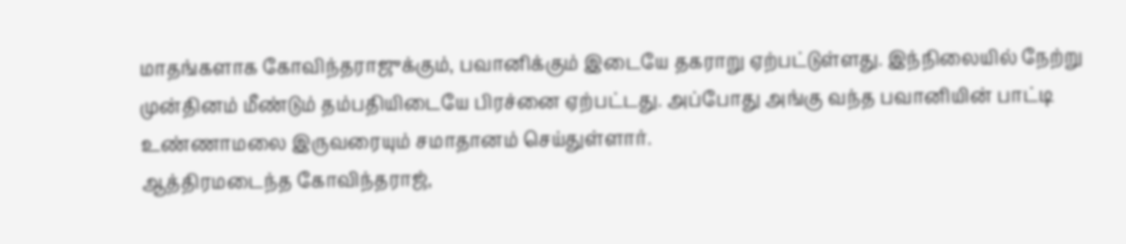மாதங்களாக கோவிந்தராஜுக்கும், பவானிக்கும் இடையே தகராறு ஏற்பட்டுள்ளது. இந்நிலையில் நேற்று முன்தினம் மீண்டும் தம்பதியிடையே பிரச்னை ஏற்பட்டது. அப்போது அங்கு வந்த பவானியின் பாட்டி உண்ணாமலை இருவரையும் சமாதானம் செய்துள்ளார்.
ஆத்திரமடைந்த கோவிந்தராஜ்,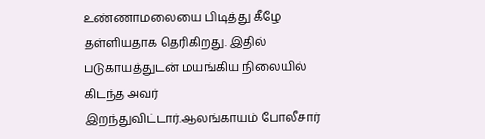உண்ணாமலையை பிடித்து கீழே தள்ளியதாக தெரிகிறது. இதில் படுகாயத்துடன் மயங்கிய நிலையில் கிடந்த அவர் இறந்துவிட்டார்.ஆலங்காயம் போலீசார்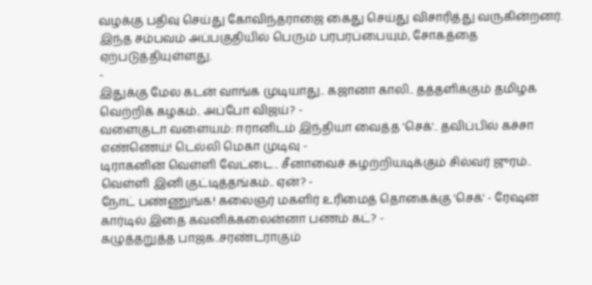வழக்கு பதிவு செய்து கோவிந்தராஜை கைது செய்து விசாரித்து வருகின்றனர். இந்த சம்பவம் அப்பகுதியில் பெரும் பரபரப்பையும், சோகத்தை ஏற்படுத்தியுள்ளது.
-
இதுக்கு மேல கடன் வாங்க முடியாது.. கஜானா காலி.. தத்தளிக்கும் தமிழக வெற்றிக் கழகம்.. அப்போ விஜய்? -
வளைகுடா வளையம்: ஈரானிடம் இந்தியா வைத்த 'செக்'.. தவிப்பில் கச்சா எண்ணெய்! டெல்லி மெகா முடிவு -
டிராகனின் வெள்ளி வேட்டை.. சீனாவைச் சுழற்றியடிக்கும் சில்வர் ஜுரம்.. வெள்ளி இனி குட்டித்தங்கம்.. ஏன்? -
நோட் பண்ணுங்க! கலைஞர் மகளிர் உரிமைத் தொகைக்கு 'செக்' - ரேஷன் கார்டில் இதை கவனிக்கலைன்னா பணம் கட்? -
கழுத்தறுத்த பாஜக..சரண்டராகும்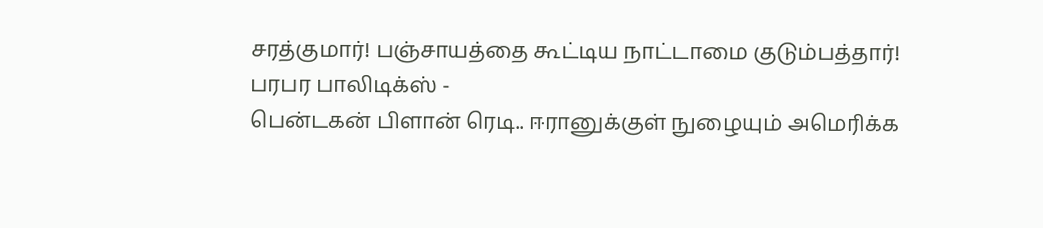சரத்குமார்! பஞ்சாயத்தை கூட்டிய நாட்டாமை குடும்பத்தார்! பரபர பாலிடிக்ஸ் -
பென்டகன் பிளான் ரெடி.. ஈரானுக்குள் நுழையும் அமெரிக்க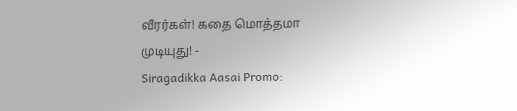வீரர்கள்! கதை மொத்தமா முடியுது! -
Siragadikka Aasai Promo: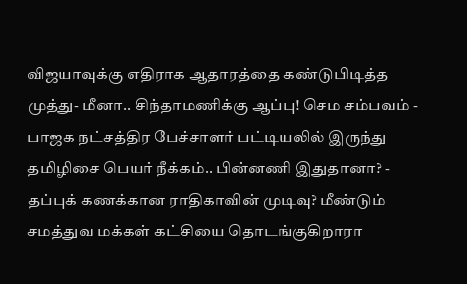விஜயாவுக்கு எதிராக ஆதாரத்தை கண்டுபிடித்த முத்து- மீனா.. சிந்தாமணிக்கு ஆப்பு! செம சம்பவம் -
பாஜக நட்சத்திர பேச்சாளர் பட்டியலில் இருந்து தமிழிசை பெயர் நீக்கம்.. பின்னணி இதுதானா? -
தப்புக் கணக்கான ராதிகாவின் முடிவு? மீண்டும் சமத்துவ மக்கள் கட்சியை தொடங்குகிறாரா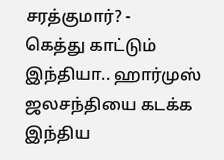சரத்குமார்? -
கெத்து காட்டும் இந்தியா.. ஹார்முஸ் ஜலசந்தியை கடக்க இந்திய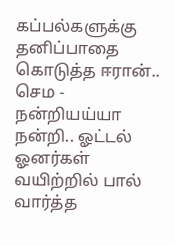கப்பல்களுக்கு தனிப்பாதை கொடுத்த ஈரான்.. செம -
நன்றியய்யா நன்றி.. ஓட்டல் ஓனர்கள் வயிற்றில் பால் வார்த்த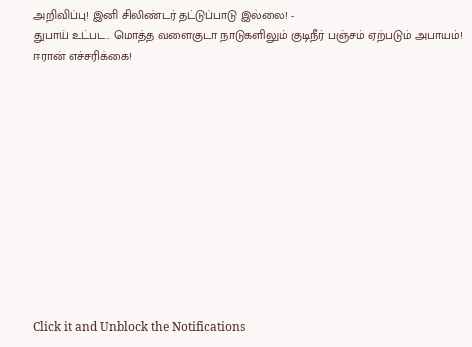அறிவிப்பு! இனி சிலிண்டர் தட்டுப்பாடு இல்லை! -
துபாய் உட்பட.. மொத்த வளைகுடா நாடுகளிலும் குடிநீர் பஞ்சம் ஏற்படும் அபாயம்! ஈரான் எச்சரிக்கை!












Click it and Unblock the Notifications